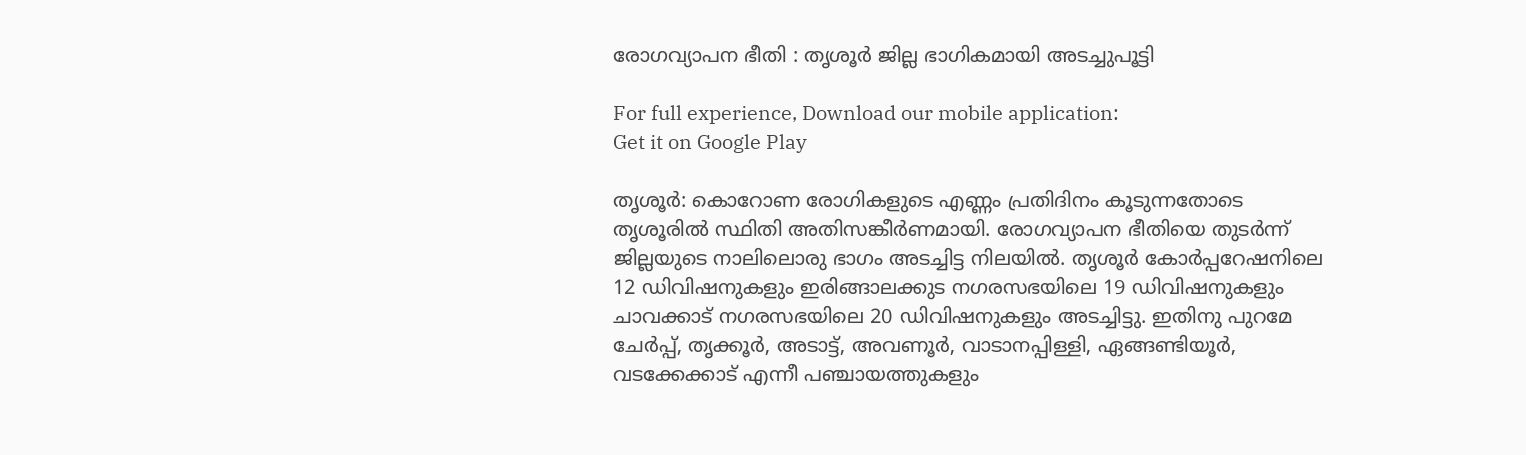രോഗവ്യാപന ഭീതി : തൃശൂര്‍ ജില്ല ഭാഗികമായി അടച്ചുപൂട്ടി

For full experience, Download our mobile application:
Get it on Google Play

തൃശൂര്‍: കൊറോണ രോഗികളുടെ എണ്ണം പ്രതിദിനം കൂടുന്നതോടെ തൃശൂരില്‍ സ്ഥിതി അതിസങ്കീര്‍ണമായി. രോഗവ്യാപന ഭീതിയെ തുടര്‍ന്ന് ജില്ലയുടെ നാലിലൊരു ഭാഗം അടച്ചിട്ട നിലയില്‍. തൃശൂര്‍ കോര്‍പ്പറേഷനിലെ 12 ഡിവിഷനുകളും ഇരിങ്ങാലക്കുട നഗരസഭയിലെ 19 ഡിവിഷനുകളും ചാവക്കാട് നഗരസഭയിലെ 20 ഡിവിഷനുകളും അടച്ചിട്ടു. ഇതിനു പുറമേ ചേര്‍പ്പ്, തൃക്കൂര്‍, അടാട്ട്, അവണൂര്‍, വാടാനപ്പിള്ളി, ഏങ്ങണ്ടിയൂര്‍, വടക്കേക്കാട് എന്നീ പഞ്ചായത്തുകളും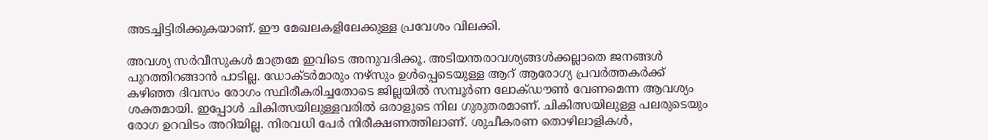അടച്ചിട്ടിരിക്കുകയാണ്. ഈ മേഖലകളിലേക്കുള്ള പ്രവേശം വിലക്കി.

അവശ്യ സര്‍വീസുകള്‍ മാത്രമേ ഇവിടെ അനുവദിക്കൂ. അടിയന്തരാവശ്യങ്ങള്‍ക്കല്ലാതെ ജനങ്ങള്‍ പുറത്തിറങ്ങാന്‍ പാടില്ല. ഡോക്ടര്‍മാരും നഴ്‌സും ഉള്‍പ്പെടെയുള്ള ആറ് ആരോഗ്യ പ്രവര്‍ത്തകര്‍ക്ക് കഴിഞ്ഞ ദിവസം രോഗം സ്ഥിരീകരിച്ചതോടെ ജില്ലയില്‍ സമ്പൂര്‍ണ ലോക്ഡൗണ്‍ വേണമെന്ന ആവശ്യം ശക്തമായി. ഇപ്പോള്‍ ചികിത്സയിലുള്ളവരില്‍ ഒരാളുടെ നില ഗുരുതരമാണ്. ചികിത്സയിലുള്ള പലരുടെയും രോഗ ഉറവിടം അറിയില്ല. നിരവധി പേര്‍ നിരീക്ഷണത്തിലാണ്. ശുചീകരണ തൊഴിലാളികള്‍,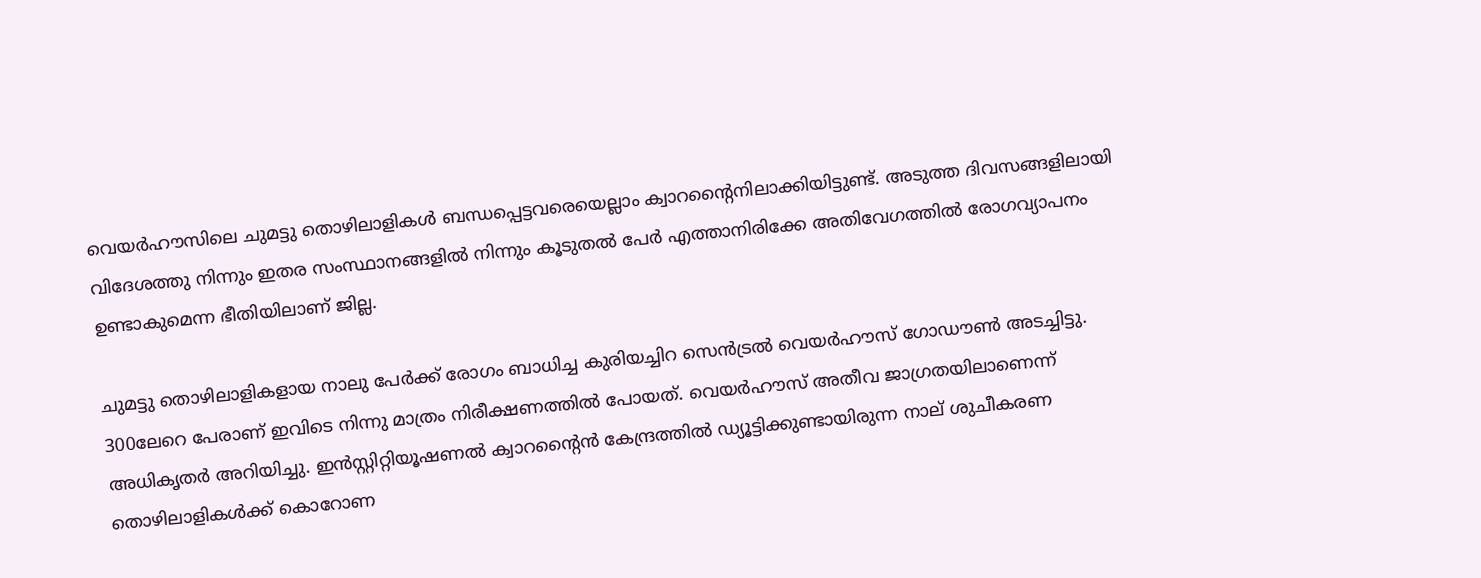വെയര്‍ഹൗസിലെ ചുമട്ടു തൊഴിലാളികള്‍ ബന്ധപ്പെട്ടവരെയെല്ലാം ക്വാറന്റൈനിലാക്കിയിട്ടുണ്ട്. അടുത്ത ദിവസങ്ങളിലായി വിദേശത്തു നിന്നും ഇതര സംസ്ഥാനങ്ങളില്‍ നിന്നും കൂടുതല്‍ പേര്‍ എത്താനിരിക്കേ അതിവേഗത്തില്‍ രോഗവ്യാപനം ഉണ്ടാകുമെന്ന ഭീതിയിലാണ് ജില്ല.

ചുമട്ടു തൊഴിലാളികളായ നാലു പേര്‍ക്ക് രോഗം ബാധിച്ച കുരിയച്ചിറ സെന്‍ട്രല്‍ വെയര്‍ഹൗസ് ഗോഡൗണ്‍ അടച്ചിട്ടു. 300ലേറെ പേരാണ് ഇവിടെ നിന്നു മാത്രം നിരീക്ഷണത്തില്‍ പോയത്. വെയര്‍ഹൗസ് അതീവ ജാഗ്രതയിലാണെന്ന് അധികൃതര്‍ അറിയിച്ചു. ഇന്‍സ്റ്റിറ്റിയൂഷണല്‍ ക്വാറന്റൈന്‍ കേന്ദ്രത്തില്‍ ഡ്യൂട്ടിക്കുണ്ടായിരുന്ന നാല് ശുചീകരണ തൊഴിലാളികള്‍ക്ക് കൊറോണ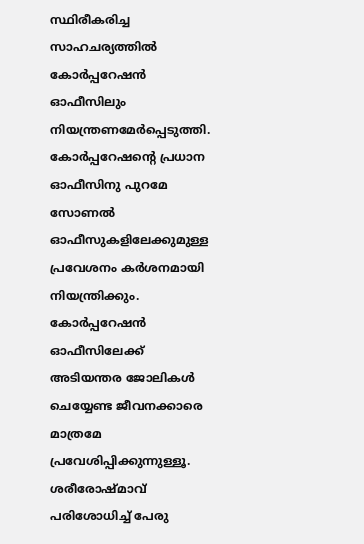സ്ഥിരീകരിച്ച സാഹചര്യത്തില്‍ കോര്‍പ്പറേഷന്‍ ഓഫീസിലും നിയന്ത്രണമേര്‍പ്പെടുത്തി. കോര്‍പ്പറേഷന്റെ പ്രധാന ഓഫീസിനു പുറമേ സോണല്‍ ഓഫീസുകളിലേക്കുമുള്ള പ്രവേശനം കര്‍ശനമായി നിയന്ത്രിക്കും. കോര്‍പ്പറേഷന്‍ ഓഫീസിലേക്ക് അടിയന്തര ജോലികള്‍ ചെയ്യേണ്ട ജീവനക്കാരെ മാത്രമേ പ്രവേശിപ്പിക്കുന്നുള്ളൂ. ശരീരോഷ്മാവ് പരിശോധിച്ച്‌ പേരു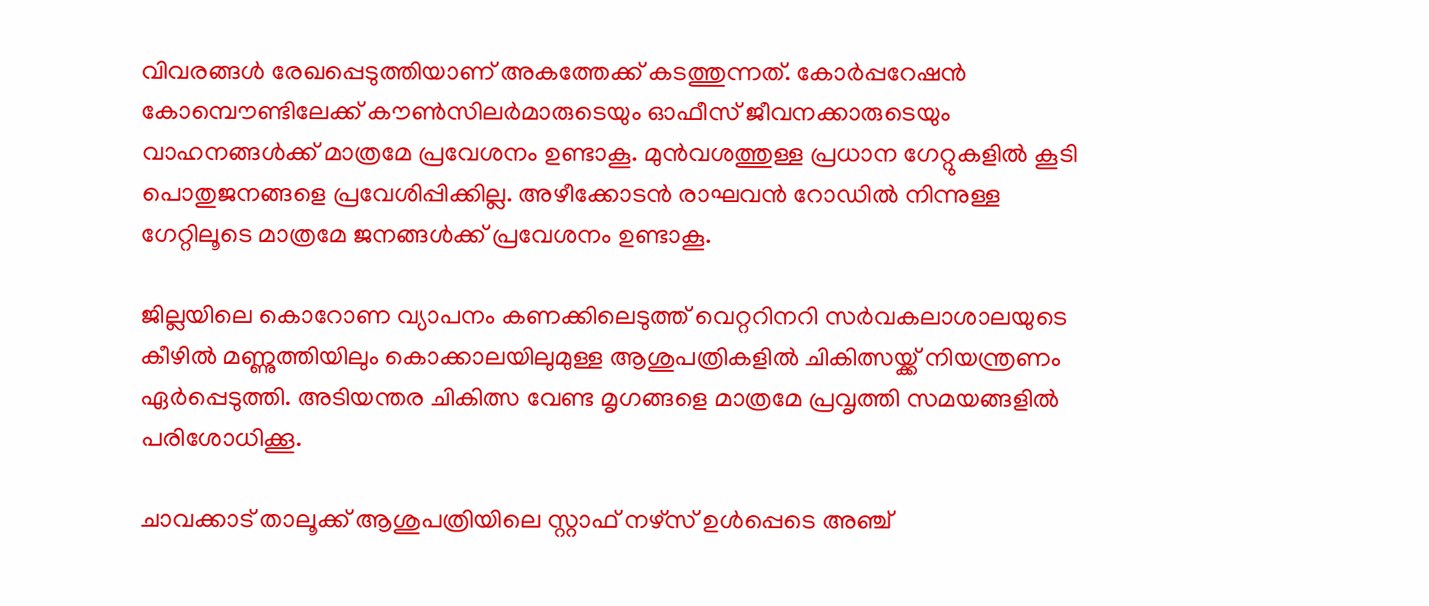വിവരങ്ങള്‍ രേഖപ്പെടുത്തിയാണ് അകത്തേക്ക് കടത്തുന്നത്. കോര്‍പ്പറേഷന്‍ കോമ്പൌണ്ടിലേക്ക് കൗണ്‍സിലര്‍മാരുടെയും ഓഫീസ് ജീവനക്കാരുടെയും വാഹനങ്ങള്‍ക്ക് മാത്രമേ പ്രവേശനം ഉണ്ടാകൂ. മുന്‍വശത്തുള്ള പ്രധാന ഗേറ്റുകളില്‍ കൂടി പൊതുജനങ്ങളെ പ്രവേശിപ്പിക്കില്ല. അഴീക്കോടന്‍ രാഘവന്‍ റോഡില്‍ നിന്നുള്ള ഗേറ്റിലൂടെ മാത്രമേ ജനങ്ങള്‍ക്ക് പ്രവേശനം ഉണ്ടാകൂ.

ജില്ലയിലെ കൊറോണ വ്യാപനം കണക്കിലെടുത്ത് വെറ്ററിനറി സര്‍വകലാശാലയുടെ കീഴില്‍ മണ്ണുത്തിയിലും കൊക്കാലയിലുമുള്ള ആശുപത്രികളില്‍ ചികിത്സയ്ക്ക് നിയന്ത്രണം ഏര്‍പ്പെടുത്തി. അടിയന്തര ചികിത്സ വേണ്ട മൃഗങ്ങളെ മാത്രമേ പ്രവൃത്തി സമയങ്ങളില്‍ പരിശോധിക്കൂ.

ചാവക്കാട് താലൂക്ക് ആശുപത്രിയിലെ സ്റ്റാഫ് നഴ്‌സ് ഉള്‍പ്പെടെ അഞ്ച്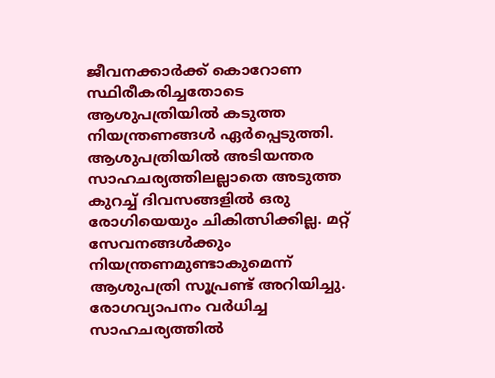ജീവനക്കാര്‍ക്ക് കൊറോണ സ്ഥിരീകരിച്ചതോടെ ആശുപത്രിയില്‍ കടുത്ത നിയന്ത്രണങ്ങള്‍ ഏര്‍പ്പെടുത്തി. ആശുപത്രിയില്‍ അടിയന്തര സാഹചര്യത്തിലല്ലാതെ അടുത്ത കുറച്ച്‌ ദിവസങ്ങളില്‍ ഒരു രോഗിയെയും ചികിത്സിക്കില്ല. മറ്റ് സേവനങ്ങള്‍ക്കും നിയന്ത്രണമുണ്ടാകുമെന്ന് ആശുപത്രി സൂപ്രണ്ട് അറിയിച്ചു. രോഗവ്യാപനം വര്‍ധിച്ച സാഹചര്യത്തില്‍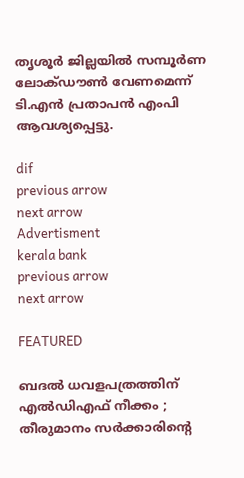തൃശൂര്‍ ജില്ലയില്‍ സമ്പൂര്‍ണ ലോക്ഡൗണ്‍ വേണമെന്ന് ടി.എന്‍ പ്രതാപന്‍ എംപി ആവശ്യപ്പെട്ടു.

dif
previous arrow
next arrow
Advertisment
kerala bank
previous arrow
next arrow

FEATURED

ബദൽ ധവളപത്രത്തിന് എൽഡിഎഫ് നീക്കം ; തീരുമാനം സർക്കാരിന്‍റെ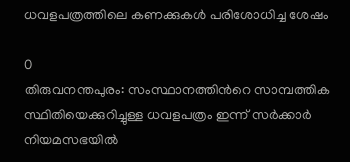ധവളപത്രത്തിലെ കണക്കുകൾ പരിശോധിച്ച ശേഷം

0
തിരുവനന്തപുരം: സംസ്ഥാനത്തിന്‍റെ സാമ്പത്തിക സ്ഥിതിയെക്കുറിച്ചുള്ള ധവളപത്രം ഇന്ന് സർക്കാർ നിയമസഭയിൽ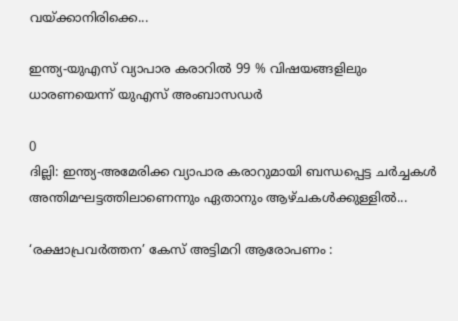വയ്ക്കാനിരിക്കെ...

ഇന്ത്യ-യുഎസ് വ്യാപാര കരാറിൽ 99 % വിഷയങ്ങളിലും ധാരണയെന്ന് യുഎസ് അംബാസഡർ

0
ദില്ലി: ഇന്ത്യ-അമേരിക്ക വ്യാപാര കരാറുമായി ബന്ധപ്പെട്ട ചർച്ചകൾ അന്തിമഘട്ടത്തിലാണെന്നും ഏതാനും ആഴ്ചകൾക്കുള്ളിൽ...

‘രക്ഷാപ്രവർത്തന’ കേസ് അട്ടിമറി ആരോപണം :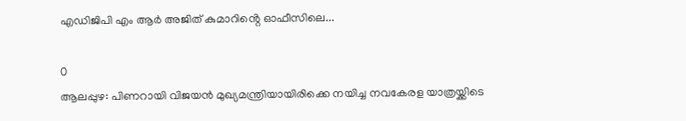എഡിജിപി എം ആർ അജിത് കുമാറിൻ്റെ ഓഫീസിലെ...

0
ആലപ്പുഴ: പിണറായി വിജയൻ മുഖ്യമന്ത്രിയായിരിക്കെ നയിച്ച നവകേരള യാത്രയ്ക്കിടെ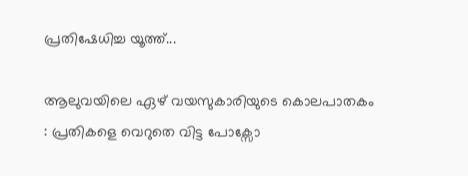പ്രതിഷേധിച്ച യൂത്ത്...

ആലുവയിലെ ഏഴ് വയസുകാരിയുടെ കൊലപാതകം : പ്രതികളെ വെറുതെ വിട്ട പോക്സോ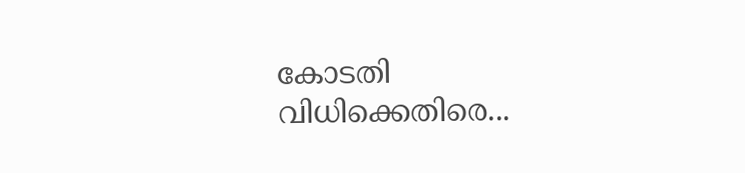കോടതി വിധിക്കെതിരെ...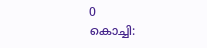0
കൊച്ചി: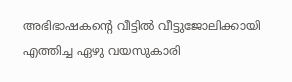അഭിഭാഷകന്‍റെ വീട്ടില്‍ വീട്ടുജോലിക്കായി എത്തിച്ച ഏഴു വയസുകാരി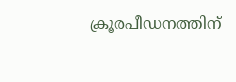ക്രൂരപീഡനത്തിന്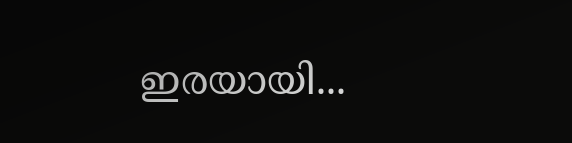ഇരയായി...